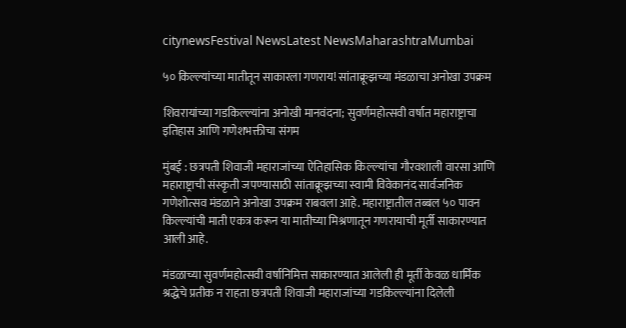citynewsFestival NewsLatest NewsMaharashtraMumbai

५० किल्ल्यांच्या मातीतून साकारला गणराय! सांताक्रूझच्या मंडळाचा अनोखा उपक्रम

शिवरायांच्या गडकिल्ल्यांना अनोखी मानवंदना; सुवर्णमहोत्सवी वर्षात महाराष्ट्राचा इतिहास आणि गणेशभक्तीचा संगम

मुंबई : छत्रपती शिवाजी महाराजांच्या ऐतिहासिक किल्ल्यांचा गौरवशाली वारसा आणि महाराष्ट्राची संस्कृती जपण्यासाठी सांताक्रूझच्या स्वामी विवेकानंद सार्वजनिक गणेशोत्सव मंडळाने अनोखा उपक्रम राबवला आहे. महाराष्ट्रातील तब्बल ५० पावन किल्ल्यांची माती एकत्र करून या मातीच्या मिश्रणातून गणरायाची मूर्ती साकारण्यात आली आहे.

मंडळाच्या सुवर्णमहोत्सवी वर्षानिमित्त साकारण्यात आलेली ही मूर्ती केवळ धार्मिक श्रद्धेचे प्रतीक न राहता छत्रपती शिवाजी महाराजांच्या गडकिल्ल्यांना दिलेली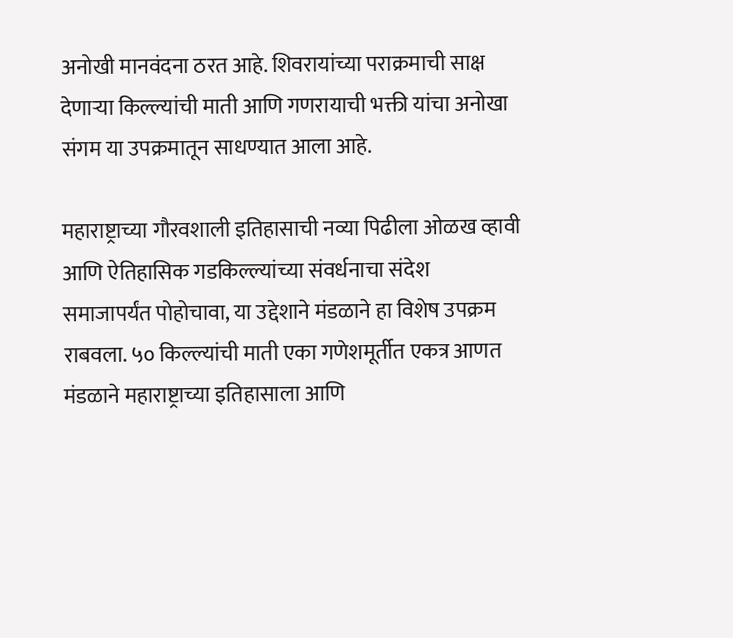अनोखी मानवंदना ठरत आहे. शिवरायांच्या पराक्रमाची साक्ष देणाऱ्या किल्ल्यांची माती आणि गणरायाची भक्ती यांचा अनोखा संगम या उपक्रमातून साधण्यात आला आहे.

महाराष्ट्राच्या गौरवशाली इतिहासाची नव्या पिढीला ओळख व्हावी आणि ऐतिहासिक गडकिल्ल्यांच्या संवर्धनाचा संदेश समाजापर्यंत पोहोचावा, या उद्देशाने मंडळाने हा विशेष उपक्रम राबवला. ५० किल्ल्यांची माती एका गणेशमूर्तीत एकत्र आणत मंडळाने महाराष्ट्राच्या इतिहासाला आणि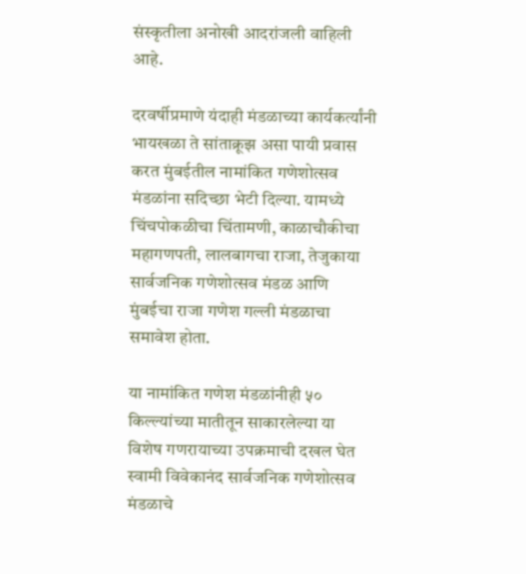संस्कृतीला अनोखी आदरांजली वाहिली आहे.

दरवर्षीप्रमाणे यंदाही मंडळाच्या कार्यकर्त्यांनी भायखळा ते सांताक्रूझ असा पायी प्रवास करत मुंबईतील नामांकित गणेशोत्सव मंडळांना सदिच्छा भेटी दिल्या. यामध्ये चिंचपोकळीचा चिंतामणी, काळाचौकीचा महागणपती, लालबागचा राजा, तेजुकाया सार्वजनिक गणेशोत्सव मंडळ आणि मुंबईचा राजा गणेश गल्ली मंडळाचा समावेश होता.

या नामांकित गणेश मंडळांनीही ५० किल्ल्यांच्या मातीतून साकारलेल्या या विशेष गणरायाच्या उपक्रमाची दखल घेत स्वामी विवेकानंद सार्वजनिक गणेशोत्सव मंडळाचे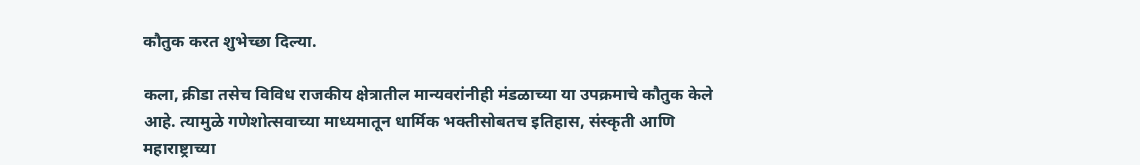कौतुक करत शुभेच्छा दिल्या.

कला, क्रीडा तसेच विविध राजकीय क्षेत्रातील मान्यवरांनीही मंडळाच्या या उपक्रमाचे कौतुक केले आहे. त्यामुळे गणेशोत्सवाच्या माध्यमातून धार्मिक भक्तीसोबतच इतिहास, संस्कृती आणि महाराष्ट्राच्या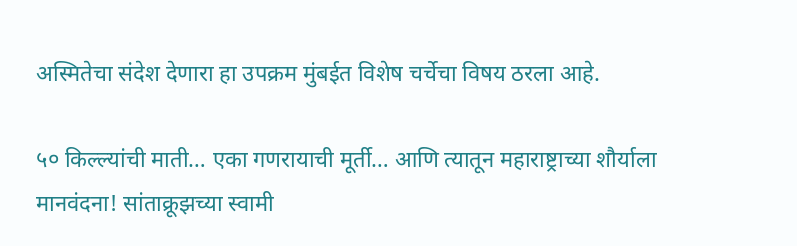अस्मितेचा संदेश देणारा हा उपक्रम मुंबईत विशेष चर्चेचा विषय ठरला आहे.

५० किल्ल्यांची माती… एका गणरायाची मूर्ती… आणि त्यातून महाराष्ट्राच्या शौर्याला मानवंदना! सांताक्रूझच्या स्वामी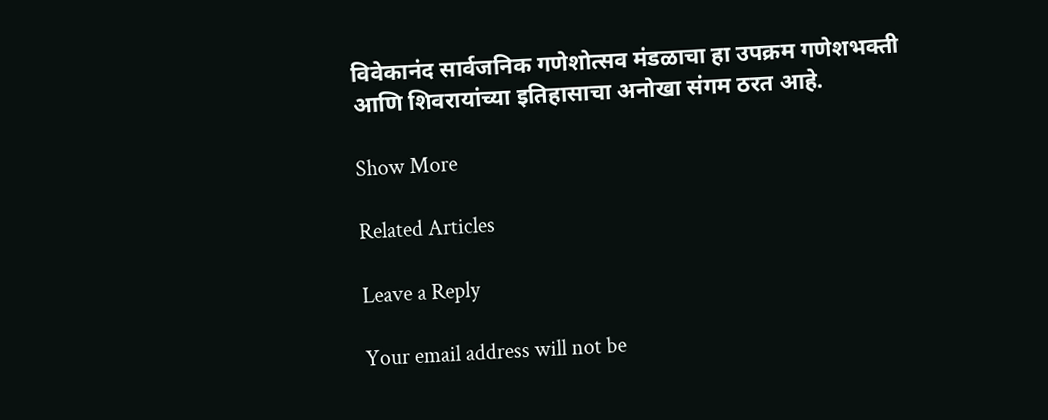विवेकानंद सार्वजनिक गणेशोत्सव मंडळाचा हा उपक्रम गणेशभक्ती आणि शिवरायांच्या इतिहासाचा अनोखा संगम ठरत आहे.

Show More

Related Articles

Leave a Reply

Your email address will not be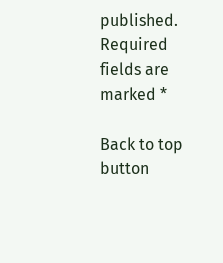published. Required fields are marked *

Back to top button